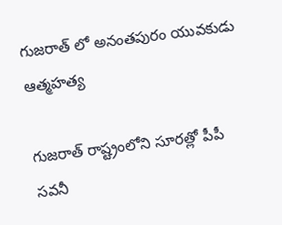గుజరాత్ లో అనంతపురం యువకుడు ఆత్మహత్య

గుజరాత్ రాష్ట్రంలోని సూరత్లో పీపీ సవనీ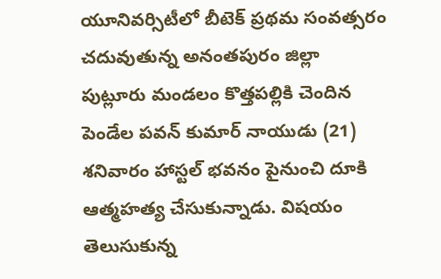యూనివర్సిటీలో బీటెక్ ప్రథమ సంవత్సరం చదువుతున్న అనంతపురం జిల్లా పుట్లూరు మండలం కొత్తపల్లికి చెందిన పెండేల పవన్ కుమార్ నాయుడు (21) శనివారం హాస్టల్ భవనం పైనుంచి దూకి ఆత్మహత్య చేసుకున్నాడు. విషయం తెలుసుకున్న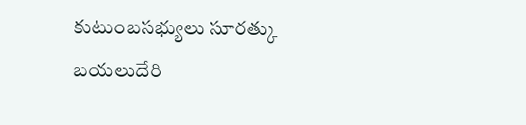కుటుంబసభ్యులు సూరత్కు బయలుదేరి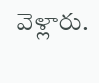వెళ్లారు.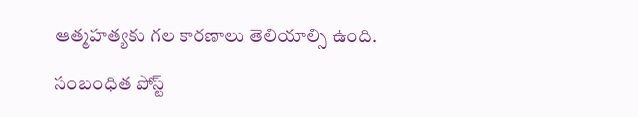ఆత్మహత్యకు గల కారణాలు తెలియాల్సి ఉంది.

సంబంధిత పోస్ట్